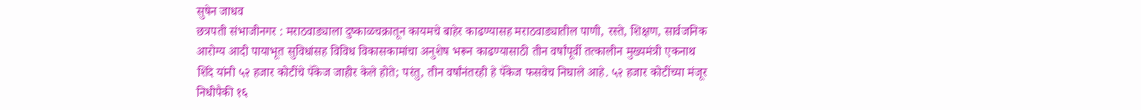सुषेन जाधव
छत्रपती संभाजीनगर : मराठवाड्याला दुष्काळचक्रातून कायमचे बाहेर काढण्यासह मराठवाड्यातील पाणी, रस्ते, शिक्षण, सार्वजनिक आरोग्य आदी पायाभूत सुविधांसह विविध विकासकामांचा अनुशेष भरून काढण्यासाठी तीन वर्षांपूर्वी तत्कालीन मुख्यमंत्री एकनाथ शिंदे यांनी ५२ हजार कोटींचे पॅकेज जाहीर केले होते; परंतु, तीन वर्षांनंतरही हे पॅकेज फसवेच निघाले आहे. ५२ हजार कोटींच्या मंजूर निधीपैकी १६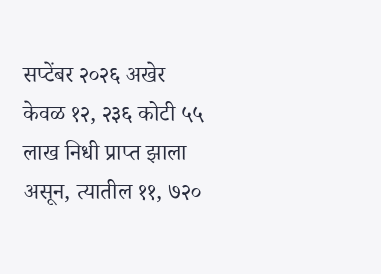सप्टेंबर २०२६ अखेर केवळ १२, २३६ कोटी ५५ लाख निधी प्राप्त झाला असून, त्यातील ११, ७२०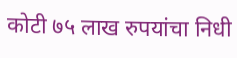कोटी ७५ लाख रुपयांचा निधी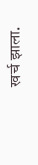खर्च झाला.